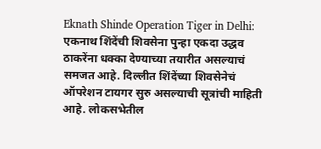Eknath Shinde Operation Tiger in Delhi: एकनाथ शिंदेंची शिवसेना पुन्हा एकदा उद्धव ठाकरेंना धक्का देण्याच्या तयारीत असल्याचं समजत आहे. दिल्लीत शिंदेंच्या शिवसेनेचं ऑपरेशन टायगर सुरु असल्याची सूत्रांची माहिती आहे. लोकसभेतील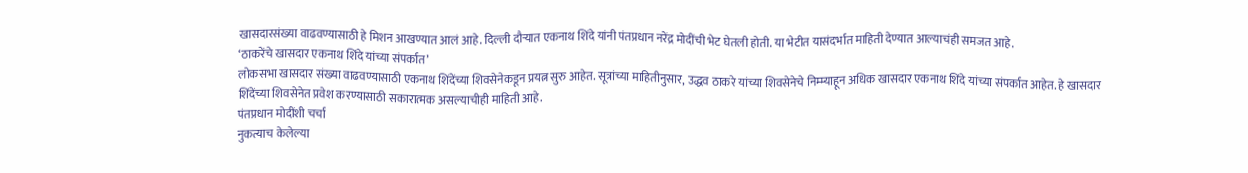खासदारसंख्या वाढवण्यासाठी हे मिशन आखण्यात आलं आहे. दिल्ली दौऱ्यात एकनाथ शिंदे यांनी पंतप्रधान नरेंद्र मोदींची भेट घेतली होती. या भेटीत यासंदर्भात माहिती देण्यात आल्याचंही समजत आहे.
‘ठाकरेंचे खासदार एकनाथ शिंदे यांच्या संपर्कात’
लोकसभा खासदार संख्या वाढवण्यासाठी एकनाथ शिंदेंच्या शिवसेनेकडून प्रयत्न सुरु आहेत. सूत्रांच्या माहितीनुसार, उद्धव ठाकरे यांच्या शिवसेनेचे निम्म्याहून अधिक खासदार एकनाथ शिंदे यांच्या संपर्कात आहेत. हे खासदार शिंदेंच्या शिवसेनेत प्रवेश करण्यासाठी सकारात्मक असल्याचीही माहिती आहे.
पंतप्रधान मोदींशी चर्चा
नुकत्याच केलेल्या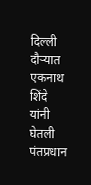दिल्ली दौऱ्यात एकनाथ शिंदे यांनी घेतली पंतप्रधान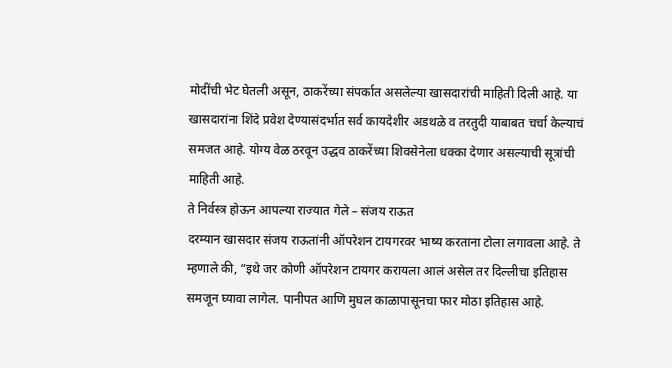मोदींची भेट घेतली असून, ठाकरेंच्या संपर्कात असलेल्या खासदारांची माहिती दिली आहे. या खासदारांना शिंदे प्रवेश देण्यासंदर्भात सर्व कायदेशीर अडथळे व तरतुदी याबाबत चर्चा केल्याचं समजत आहे. योग्य वेळ ठरवून उद्धव ठाकरेंच्या शिवसेनेला धक्का देणार असल्याची सूत्रांची माहिती आहे.
ते निर्वस्त्र होऊन आपल्या राज्यात गेले – संजय राऊत
दरम्यान खासदार संजय राऊतांनी ऑपरेशन टायगरवर भाष्य करताना टोला लगावला आहे. ते म्हणाले की, “इथे जर कोणी ऑपरेशन टायगर करायला आलं असेल तर दिल्लीचा इतिहास समजून घ्यावा लागेल. पानीपत आणि मुघल काळापासूनचा फार मोठा इतिहास आहे.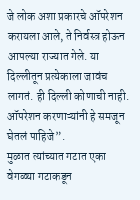जे लोक अशा प्रकारचे ऑपरेशन करायला आले, ते निर्वस्त्र होऊन आपल्या राज्यात गेले. या दिल्लीतून प्रत्येकाला जावंच लागतं. ही दिल्ली कोणाची नाही. ऑपरेशन करणाऱ्यांनी हे समजून घेतलं पाहिजे”.
मुळात त्यांच्यात गटात एका वेगळ्या गटाकडून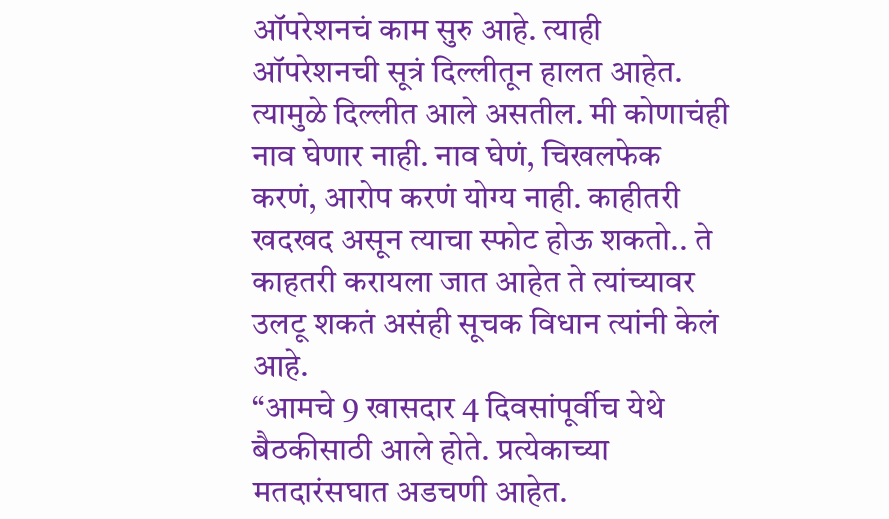ऑपरेशनचं काम सुरु आहे. त्याही ऑपरेशनची सूत्रं दिल्लीतून हालत आहेत. त्यामुळे दिल्लीत आले असतील. मी कोणाचंही नाव घेणार नाही. नाव घेणं, चिखलफेक करणं, आरोप करणं योग्य नाही. काहीतरी खदखद असून त्याचा स्फोट होऊ शकतो.. ते काहतरी करायला जात आहेत ते त्यांच्यावर उलटू शकतं असंही सूचक विधान त्यांनी केलं आहे.
“आमचे 9 खासदार 4 दिवसांपूर्वीच येथे बैठकीसाठी आले होते. प्रत्येकाच्या मतदारंसघात अडचणी आहेत.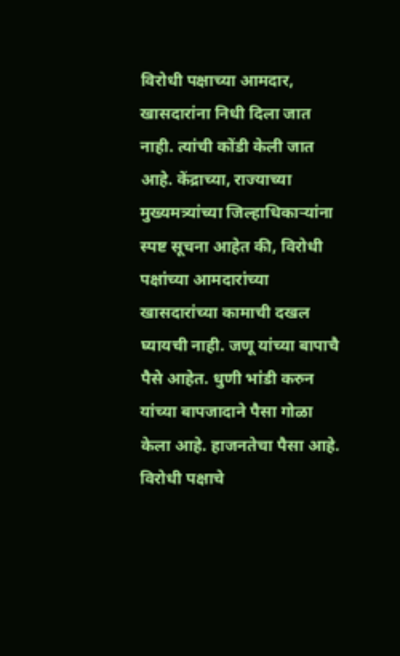विरोधी पक्षाच्या आमदार, खासदारांना निधी दिला जात नाही. त्यांची कोंडी केली जात आहे. केंद्राच्या, राज्याच्या मुख्यमत्र्यांच्या जिल्हाधिकाऱ्यांना स्पष्ट सूचना आहेत की, विरोधी पक्षांच्या आमदारांच्या खासदारांच्या कामाची दखल घ्यायची नाही. जणू यांच्या बापाचै पैसे आहेत. धुणी भांडी करुन यांच्या बापजादाने पैसा गोळा केला आहे. हाजनतेचा पैसा आहे. विरोधी पक्षाचे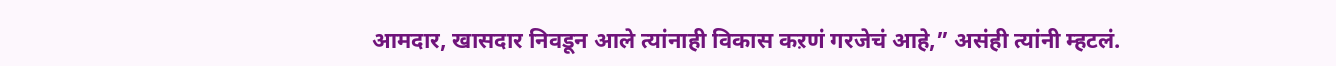आमदार, खासदार निवडून आले त्यांनाही विकास कऱणं गरजेचं आहे,” असंही त्यांनी म्हटलं.